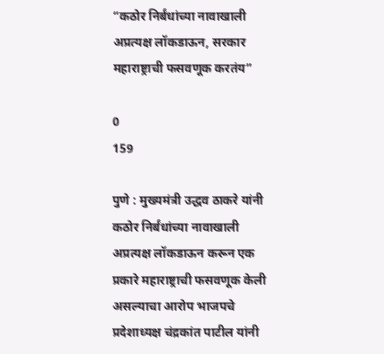“कठोर निर्बंधांच्या नावाखाली अप्रत्यक्ष लॉकडाऊन, सरकार महाराष्ट्राची फसवणूक करतंय”

0
159

पुणे : मुख्यमंत्री उद्धव ठाकरे यांनी कठोर निर्बंधांच्या नावाखाली अप्रत्यक्ष लॉकडाऊन करून एक प्रकारे महाराष्ट्राची फसवणूक केली असल्याचा आरोप भाजपचे प्रदेशाध्यक्ष चंद्रकांत पाटील यांनी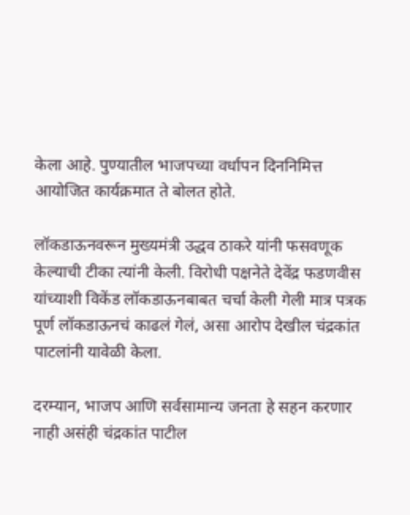केला आहे. पुण्यातील भाजपच्या वर्धापन दिननिमित्त आयोजित कार्यक्रमात ते बोलत होते.

लॉकडाऊनवरून मुख्यमंत्री उद्धव ठाकरे यांनी फसवणूक केल्याची टीका त्यांनी केली. विरोधी पक्षनेते देवेंद्र फडणवीस यांच्याशी विकेंड लॉकडाऊनबाबत चर्चा केली गेली मात्र पत्रक पूर्ण लॉकडाऊनचं काढलं गेलं, असा आरोप देखील चंद्रकांत पाटलांनी यावेळी केला.

दरम्यान, भाजप आणि सर्वसामान्य जनता हे सहन करणार नाही असंही चंद्रकांत पाटील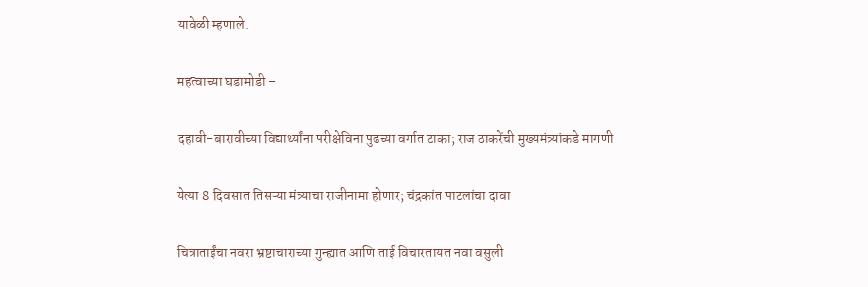यावेळी म्हणाले.

महत्वाच्या घडामोडी –

दहावी-बारावीच्या विद्यार्थ्यांना परीक्षेविना पुढच्या वर्गात टाका; राज ठाकरेंची मुख्यमंत्र्यांकडे मागणी

येत्या 8 दिवसात तिसऱ्या मंत्र्याचा राजीनामा होणार; चंद्रकांत पाटलांचा दावा

चित्राताईंचा नवरा भ्रष्टाचाराच्या गुन्ह्यात आणि ताई विचारतायत नवा वसुली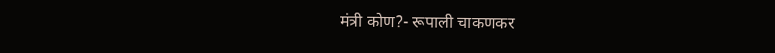मंत्री कोण?- रूपाली चाकणकर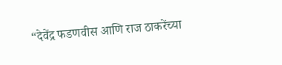“देवेंद्र फडणवीस आणि राज ठाकरेंच्या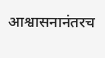आश्वासनानंतरच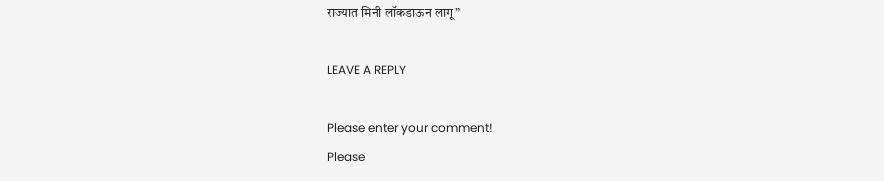राज्यात मिनी लॉकडाऊन लागू”

LEAVE A REPLY

Please enter your comment!
Please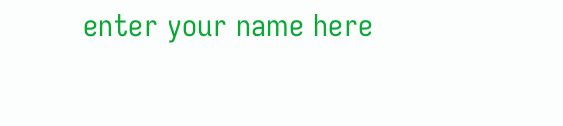enter your name here